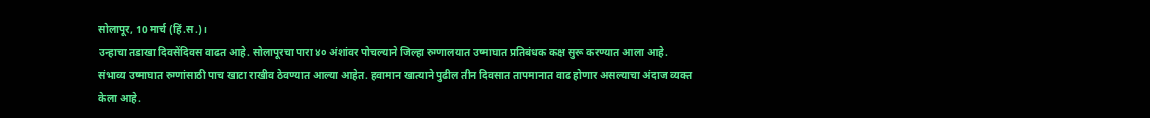सोलापूर, 10 मार्च (हिं.स.)।
उन्हाचा तडाखा दिवसेंदिवस वाढत आहे. सोलापूरचा पारा ४० अंशांवर पोचल्याने जिल्हा रुग्णालयात उष्माघात प्रतिबंधक कक्ष सुरू करण्यात आला आहे. संभाव्य उष्माघात रुग्णांसाठी पाच खाटा राखीव ठेवण्यात आल्या आहेत. हवामान खात्याने पुढील तीन दिवसात तापमानात वाढ होणार असल्याचा अंदाज व्यक्त केला आहे.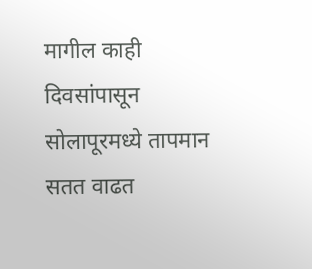मागील काही दिवसांपासून सोलापूरमध्ये तापमान सतत वाढत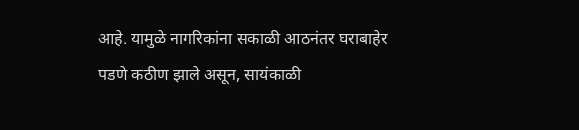आहे. यामुळे नागरिकांना सकाळी आठनंतर घराबाहेर पडणे कठीण झाले असून, सायंकाळी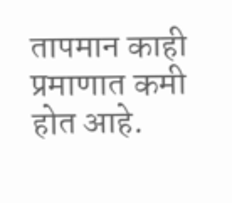तापमान काही प्रमाणात कमी होत आहे.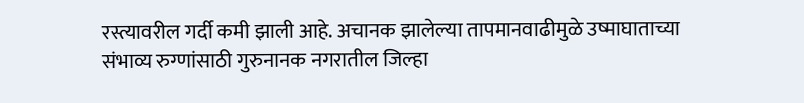रस्त्यावरील गर्दी कमी झाली आहे. अचानक झालेल्या तापमानवाढीमुळे उष्माघाताच्या संभाव्य रुग्णांसाठी गुरुनानक नगरातील जिल्हा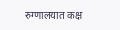रुग्णालयात कक्ष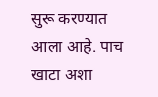सुरू करण्यात आला आहे. पाच खाटा अशा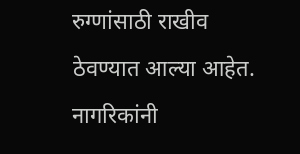रुग्णांसाठी राखीव ठेवण्यात आल्या आहेत. नागरिकांनी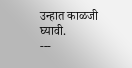उन्हात काळजी घ्यावी.
---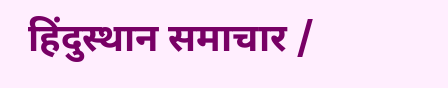हिंदुस्थान समाचार /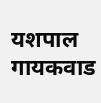यशपाल गायकवाड